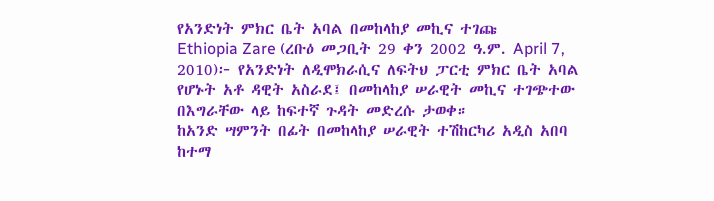የአንድነት ምክር ቤት አባል በመከላከያ መኪና ተገጩ
Ethiopia Zare (ረቡዕ መጋቢት 29 ቀን 2002 ዓ.ም. April 7, 2010)፦ የአንድነት ለዲሞክራሲና ለፍትህ ፓርቲ ምክር ቤት አባል የሆኑት አቶ ዳዊት አስራደ፤ በመከላከያ ሠራዊት መኪና ተገጭተው በእግራቸው ላይ ከፍተኛ ጉዳት መድረሱ ታወቀ።
ከአንድ ሣምንት በፊት በመከላከያ ሠራዊት ተሽከርካሪ አዲስ አበባ ከተማ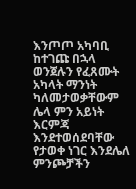እንጦጦ አካባቢ ከተገጩ በኋላ ወንጀሉን የፈጸሙት አካላት ማንነት ካለመታወቃቸውም ሌላ ምን አይነት እርምጃ እንደተወሰደባቸው የታወቀ ነገር እንደሌለ ምንጮቻችን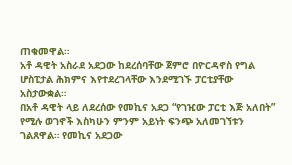ጠቁመዋል።
አቶ ዳዊት አስራደ አደጋው ከደረሰባቸው ጀምሮ በዮርዳኖስ የግል ሆስፒታል ሕክምና እየተደረገላቸው እንደሚገኙ ፓርቲያቸው አስታውቋል።
በአቶ ዳዊት ላይ ለደረሰው የመኪና አደጋ “የገዢው ፓርቲ እጅ አለበት” የሚሉ ወገኖች እስካሁን ምንም አይነት ፍንጭ አለመገኘቱን ገልጸዋል። የመኪና አደጋው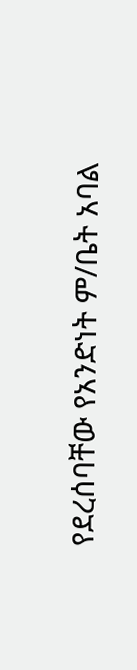የደረሰባቸው የአንድነት ም/ቤት አባል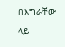በእግራቸው ላይ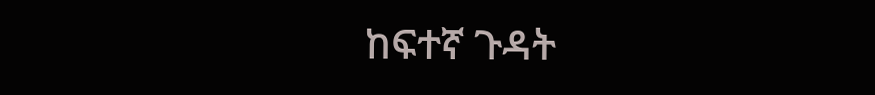ከፍተኛ ጉዳት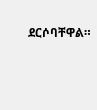ደርሶባቸዋል።